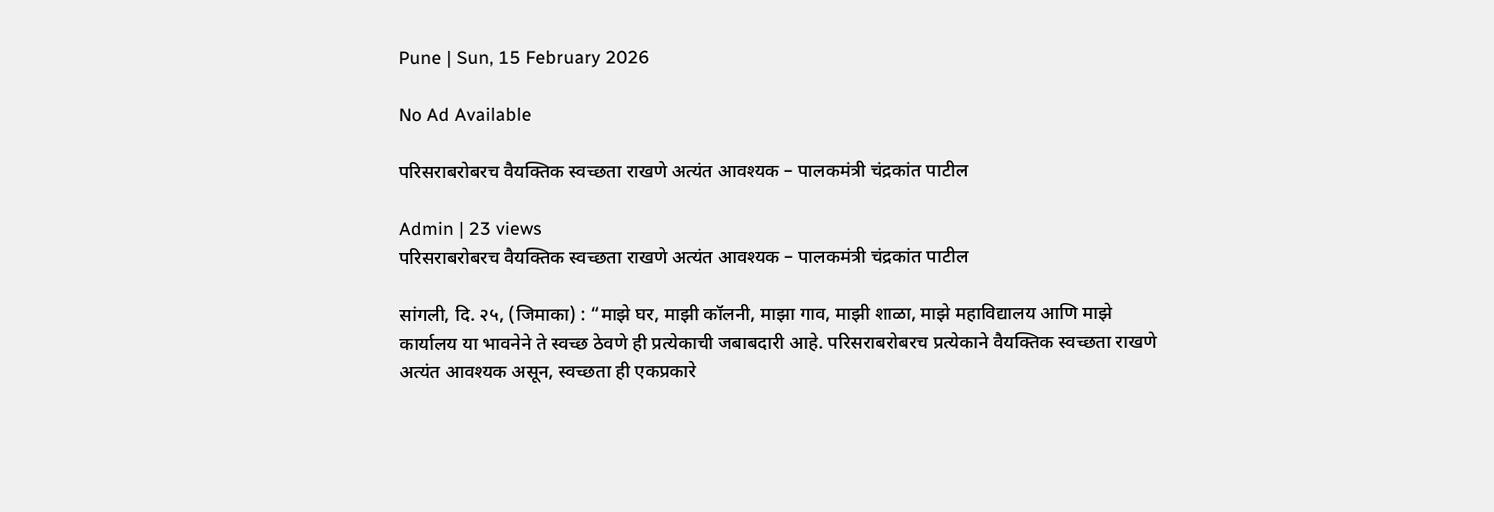Pune | Sun, 15 February 2026

No Ad Available

परिसराबरोबरच वैयक्तिक स्वच्छता राखणे अत्यंत आवश्यक – पालकमंत्री चंद्रकांत पाटील

Admin | 23 views
परिसराबरोबरच वैयक्तिक स्वच्छता राखणे अत्यंत आवश्यक – पालकमंत्री चंद्रकांत पाटील

सांगली, दि. २५, (जिमाका) : “माझे घर, माझी कॉलनी, माझा गाव, माझी शाळा, माझे महाविद्यालय आणि माझे कार्यालय या भावनेने ते स्वच्छ ठेवणे ही प्रत्येकाची जबाबदारी आहे. परिसराबरोबरच प्रत्येकाने वैयक्तिक स्वच्छता राखणे अत्यंत आवश्यक असून, स्वच्छता ही एकप्रकारे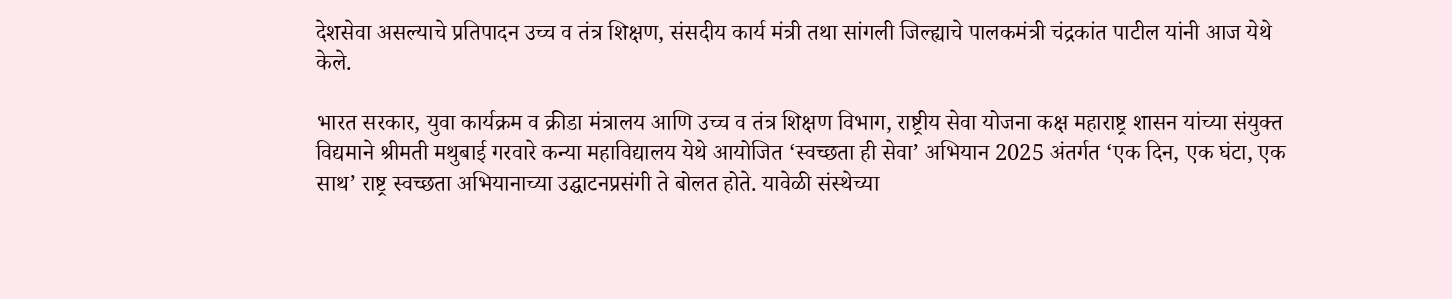देशसेवा असल्याचे प्रतिपादन उच्च व तंत्र शिक्षण, संसदीय कार्य मंत्री तथा सांगली जिल्ह्याचे पालकमंत्री चंद्रकांत पाटील यांनी आज येथे केले.

भारत सरकार, युवा कार्यक्रम व क्रीडा मंत्रालय आणि उच्च व तंत्र शिक्षण विभाग, राष्ट्रीय सेवा योजना कक्ष महाराष्ट्र शासन यांच्या संयुक्त विद्यमाने श्रीमती मथुबाई गरवारे कन्या महाविद्यालय येथे आयोजित ‘स्वच्छता ही सेवा’ अभियान 2025 अंतर्गत ‘एक दिन, एक घंटा, एक साथ’ राष्ट्र स्वच्छता अभियानाच्या उद्घाटनप्रसंगी ते बोलत होते. यावेळी संस्थेच्या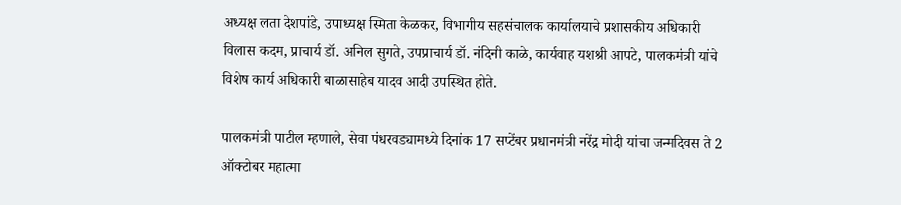अध्यक्ष लता देशपांडे, उपाध्यक्ष स्मिता केळकर, विभागीय सहसंचालक कार्यालयाचे प्रशासकीय अधिकारी विलास कदम, प्राचार्य डॉ. अनिल सुगते, उपप्राचार्य डॉ. नंदिनी काळे, कार्यवाह यशश्री आपटे, पालकमंत्री यांचे विशेष कार्य अधिकारी बाळासाहेब यादव आदी उपस्थित होते.

पालकमंत्री पाटील म्हणाले, सेवा पंधरवड्यामध्ये दिनांक 17 सप्टेंबर प्रधानमंत्री नरेंद्र मोदी यांचा जन्मदिवस ते 2 ऑक्टोबर महात्मा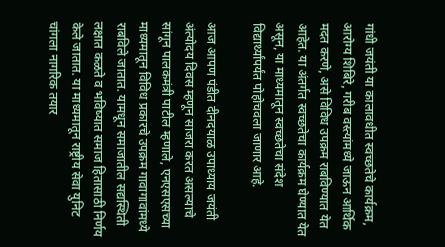गांधी जयंती या कालावधीत स्वच्छतेचे कार्यक्रम, आरोग्य शिबिरे, गरीब वस्त्यांमध्ये जाऊन आर्थिक मदत करणे, असे विविध उपक्रम राबविण्यात येत आहेत. या अंतर्गत स्वच्छतेचा कार्यक्रम घेण्यात येत असून, या माध्यमातून स्वच्छतेचा संदेश विद्यार्थ्यांपर्यंत पोहोचवला जाणार आहे.

आज आपण पंडीत दीनदयाळ उपाध्याय जयंती अंत्योदय दिवस म्हणून साजरा करत असल्याचे सांगून पालकमंत्री पाटील म्हणाले, एनएसएसच्या माध्यमातून विविध प्रकारचे उपक्रम गावागावांमध्ये राबविले जातात. यामधून समाजातील सद्यस्थिती लक्षात कळते व भविष्यात समाज हितासाठी निर्णय केले जातात. या माध्यमातून राष्ट्रीय सेवा युनिट चांगला नागरिक तयार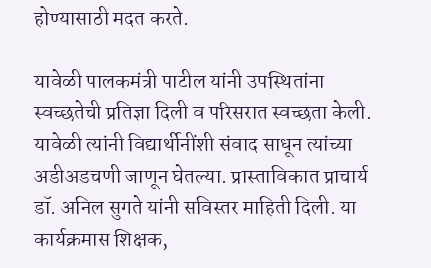होण्यासाठी मदत करते.

यावेळी पालकमंत्री पाटील यांनी उपस्थितांना स्वच्छतेची प्रतिज्ञा दिली व परिसरात स्वच्छता केली. यावेळी त्यांनी विद्यार्थीनींशी संवाद साधून त्यांच्या अडीअडचणी जाणून घेतल्या. प्रास्ताविकात प्राचार्य डॉ. अनिल सुगते यांनी सविस्तर माहिती दिली. या कार्यक्रमास शिक्षक,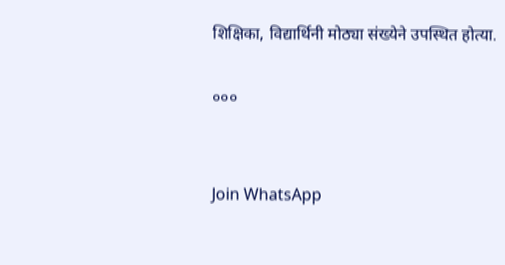शिक्षिका, विद्यार्थिनी मोठ्या संख्येने उपस्थित होत्या.

०००


Join WhatsApp